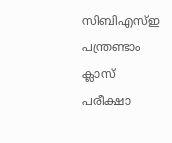സിബിഎസ്ഇ പന്ത്രണ്ടാം ക്ലാസ് പരീക്ഷാ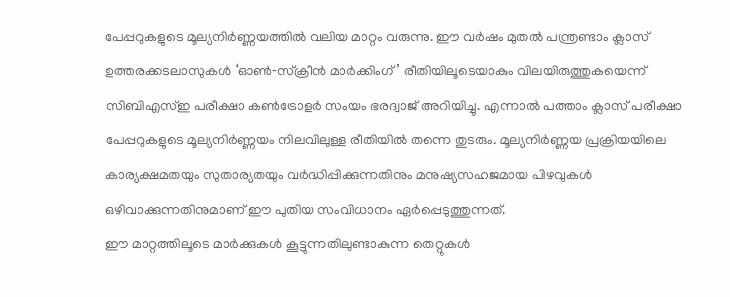പേപ്പറുകളുടെ മൂല്യനിർണ്ണയത്തിൽ വലിയ മാറ്റം വരുന്നു. ഈ വർഷം മുതൽ പന്ത്രണ്ടാം ക്ലാസ് ഉത്തരക്കടലാസുകൾ ‘ഓൺ‑സ്ക്രീൻ മാർക്കിംഗ്’ രീതിയിലൂടെയാകും വിലയിരുത്തുകയെന്ന് സിബിഎസ്ഇ പരീക്ഷാ കൺട്രോളർ സംയം ഭരദ്വാജ് അറിയിച്ചു. എന്നാൽ പത്താം ക്ലാസ് പരീക്ഷാ പേപ്പറുകളുടെ മൂല്യനിർണ്ണയം നിലവിലുള്ള രീതിയിൽ തന്നെ തുടരും. മൂല്യനിർണ്ണയ പ്രക്രിയയിലെ കാര്യക്ഷമതയും സുതാര്യതയും വർദ്ധിപ്പിക്കുന്നതിനും മനുഷ്യസഹജമായ പിഴവുകൾ ഒഴിവാക്കുന്നതിനുമാണ് ഈ പുതിയ സംവിധാനം ഏർപ്പെടുത്തുന്നത്.
ഈ മാറ്റത്തിലൂടെ മാർക്കുകൾ കൂട്ടുന്നതിലുണ്ടാകുന്ന തെറ്റുകൾ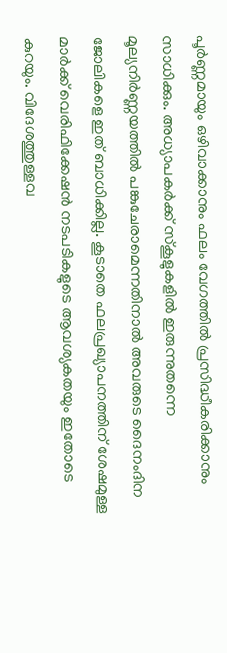പൂർണ്ണമായും ഒഴിവാക്കാനും ഫലം വേഗത്തിൽ പ്രസിദ്ധീകരിക്കാനും സാധിക്കും. അധ്യാപകർക്ക് സ്കൂളുകളിൽ ഇരുന്നുതന്നെ മൂല്യനിർണ്ണയത്തിൽ പങ്കുചേരാമെന്നതിനാൽ അവരുടെ ദൈനംദിന ജോലികളെ ഇത് ബാധിക്കില്ല. കൂടാതെ ഫലപ്രഖ്യാപനത്തിന് ശേഷമുള്ള മാർക്ക് വെരിഫിക്കേഷൻ നടപടികളുടെ ആവശ്യകതയും ഇതോടെ കുറയും. വിദേശത്തുള്ളവ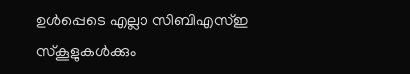ഉൾപ്പെടെ എല്ലാ സിബിഎസ്ഇ സ്കൂളുകൾക്കും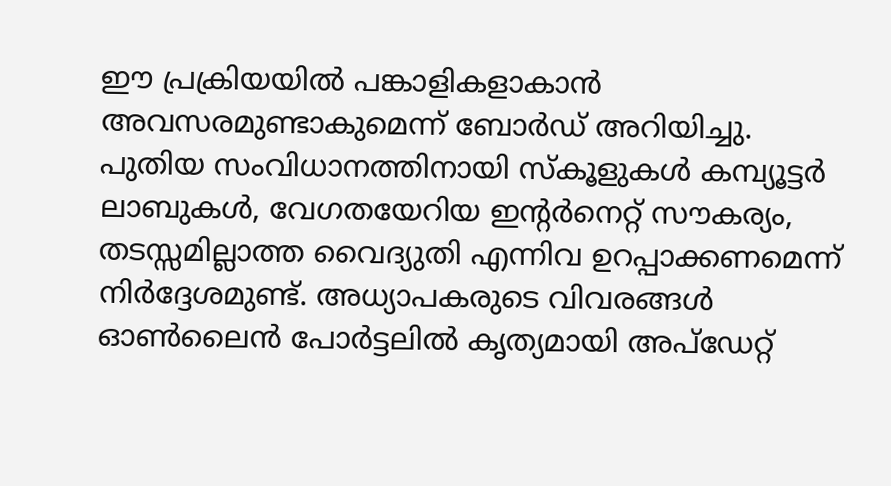ഈ പ്രക്രിയയിൽ പങ്കാളികളാകാൻ അവസരമുണ്ടാകുമെന്ന് ബോർഡ് അറിയിച്ചു.
പുതിയ സംവിധാനത്തിനായി സ്കൂളുകൾ കമ്പ്യൂട്ടർ ലാബുകൾ, വേഗതയേറിയ ഇന്റർനെറ്റ് സൗകര്യം, തടസ്സമില്ലാത്ത വൈദ്യുതി എന്നിവ ഉറപ്പാക്കണമെന്ന് നിർദ്ദേശമുണ്ട്. അധ്യാപകരുടെ വിവരങ്ങൾ ഓൺലൈൻ പോർട്ടലിൽ കൃത്യമായി അപ്ഡേറ്റ്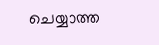ചെയ്യാത്ത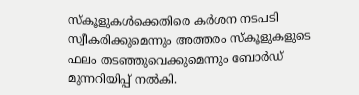സ്കൂളുകൾക്കെതിരെ കർശന നടപടി സ്വീകരിക്കുമെന്നും അത്തരം സ്കൂളുകളുടെ ഫലം തടഞ്ഞുവെക്കുമെന്നും ബോർഡ് മുന്നറിയിപ്പ് നൽകി.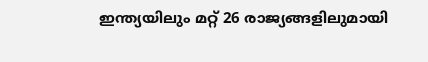ഇന്ത്യയിലും മറ്റ് 26 രാജ്യങ്ങളിലുമായി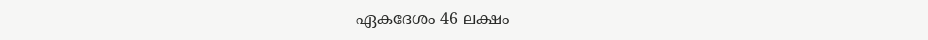ഏകദേശം 46 ലക്ഷം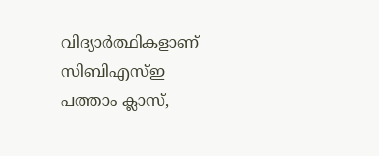വിദ്യാർത്ഥികളാണ് സിബിഎസ്ഇ പത്താം ക്ലാസ്,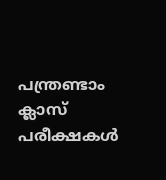പന്ത്രണ്ടാം ക്ലാസ് പരീക്ഷകൾ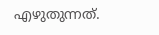എഴുതുന്നത്.